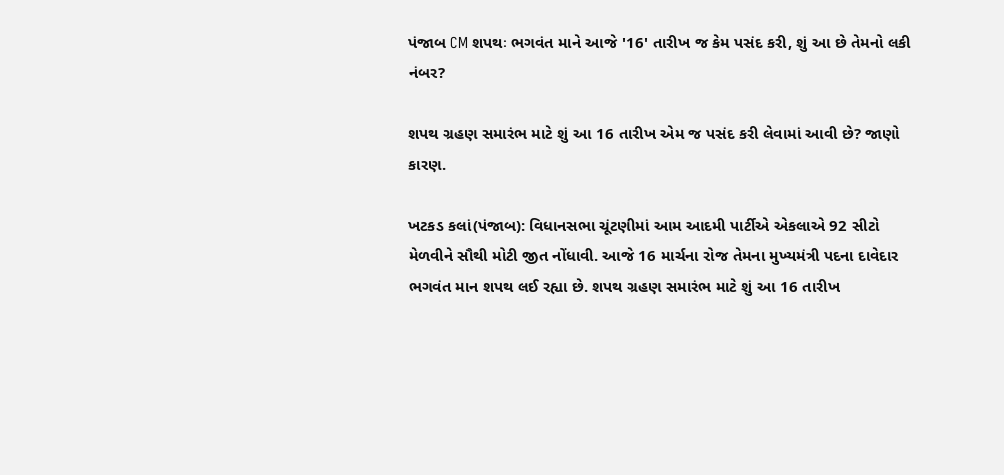પંજાબ CM શપથઃ ભગવંત માને આજે '16' તારીખ જ કેમ પસંદ કરી, શું આ છે તેમનો લકી નંબર?

શપથ ગ્રહણ સમારંભ માટે શું આ 16 તારીખ એમ જ પસંદ કરી લેવામાં આવી છે? જાણો કારણ.

ખટકડ કલાં(પંજાબ): વિધાનસભા ચૂંટણીમાં આમ આદમી પાર્ટીએ એકલાએ 92 સીટો મેળવીને સૌથી મોટી જીત નોંધાવી. આજે 16 માર્ચના રોજ તેમના મુખ્યમંત્રી પદના દાવેદાર ભગવંત માન શપથ લઈ રહ્યા છે. શપથ ગ્રહણ સમારંભ માટે શું આ 16 તારીખ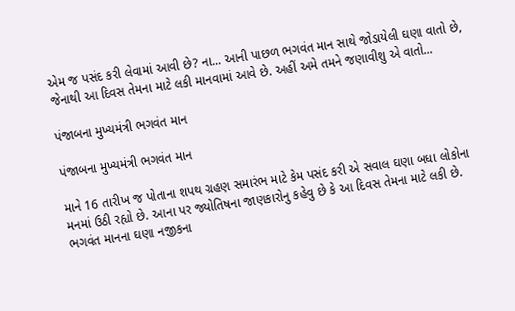એમ જ પસંદ કરી લેવામાં આવી છે? ના... આની પાછળ ભગવંત માન સાથે જોડાયેલી ઘણા વાતો છે, જેનાથી આ દિવસ તેમના માટે લકી માનવામાં આવે છે. અહીં અમે તમને જણાવીશુ એ વાતો...

પંજાબના મુખ્યમંત્રી ભગવંત માન

પંજાબના મુખ્યમંત્રી ભગવંત માન

માને 16 તારીખ જ પોતાના શપથ ગ્રહણ સમારંભ માટે કેમ પસંદ કરી એ સવાલ ઘણા બધા લોકોના મનમાં ઉઠી રહ્યો છે. આના પર જ્યોતિષના જાણકારોનુ કહેવુ છે કે આ દિવસ તેમના માટે લકી છે. ભગવંત માનના ઘણા નજીકના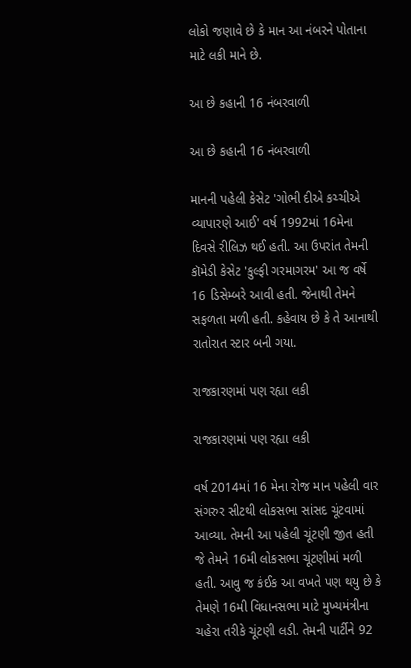લોકો જણાવે છે કે માન આ નંબરને પોતાના માટે લકી માને છે.

આ છે કહાની 16 નંબરવાળી

આ છે કહાની 16 નંબરવાળી

માનની પહેલી કેસેટ 'ગોભી દીએ કચ્ચીએ વ્યાપારણે આઈ' વર્ષ 1992માં 16મેના દિવસે રીલિઝ થઈ હતી. આ ઉપરાંત તેમની કૉમેડી કેસેટ 'કુલ્ફી ગરમાગરમ' આ જ વર્ષે 16 ડિસેમ્બરે આવી હતી. જેનાથી તેમને સફળતા મળી હતી. કહેવાય છે કે તે આનાથી રાતોરાત સ્ટાર બની ગયા.

રાજકારણમાં પણ રહ્યા લકી

રાજકારણમાં પણ રહ્યા લકી

વર્ષ 2014માં 16 મેના રોજ માન પહેલી વાર સંગરુર સીટથી લોકસભા સાંસદ ચૂંટવામાં આવ્યા. તેમની આ પહેલી ચૂંટણી જીત હતી જે તેમને 16મી લોકસભા ચૂંટણીમાં મળી હતી. આવુ જ કંઈક આ વખતે પણ થયુ છે કે તેમણે 16મી વિધાનસભા માટે મુખ્યમંત્રીના ચહેરા તરીકે ચૂંટણી લડી. તેમની પાર્ટીને 92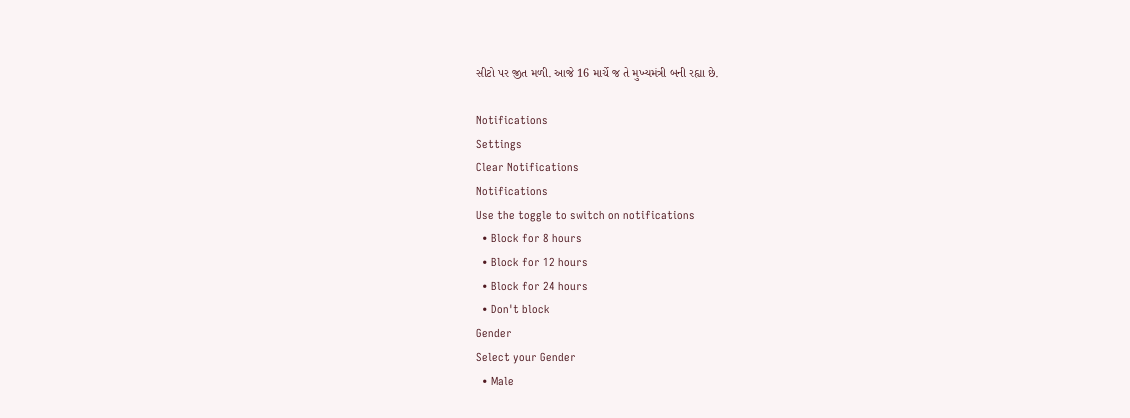સીટો પર જીત મળી. આજે 16 માર્ચે જ તે મુખ્યમંત્રી બની રહ્યા છે.

Notifications
Settings
Clear Notifications
Notifications
Use the toggle to switch on notifications
  • Block for 8 hours
  • Block for 12 hours
  • Block for 24 hours
  • Don't block
Gender
Select your Gender
  • Male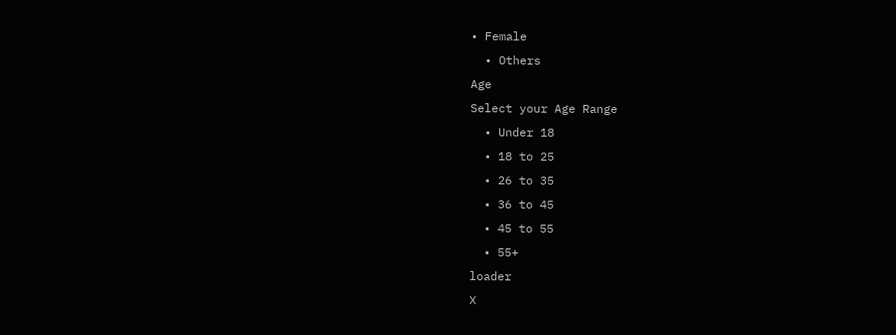• Female
  • Others
Age
Select your Age Range
  • Under 18
  • 18 to 25
  • 26 to 35
  • 36 to 45
  • 45 to 55
  • 55+
loader
X